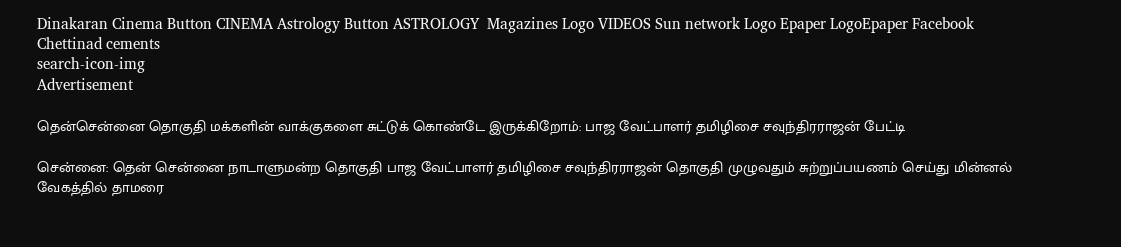Dinakaran Cinema Button CINEMA Astrology Button ASTROLOGY  Magazines Logo VIDEOS Sun network Logo Epaper LogoEpaper Facebook
Chettinad cements
search-icon-img
Advertisement

தென்சென்னை தொகுதி மக்களின் வாக்குகளை சுட்டுக் கொண்டே இருக்கிறோம்: பாஜ வேட்பாளர் தமிழிசை சவுந்திரராஜன் பேட்டி

சென்னை: தென் சென்னை நாடாளுமன்ற தொகுதி பாஜ வேட்பாளர் தமிழிசை சவுந்திரராஜன் தொகுதி முழுவதும் சுற்றுப்பயணம் செய்து மின்னல் வேகத்தில் தாமரை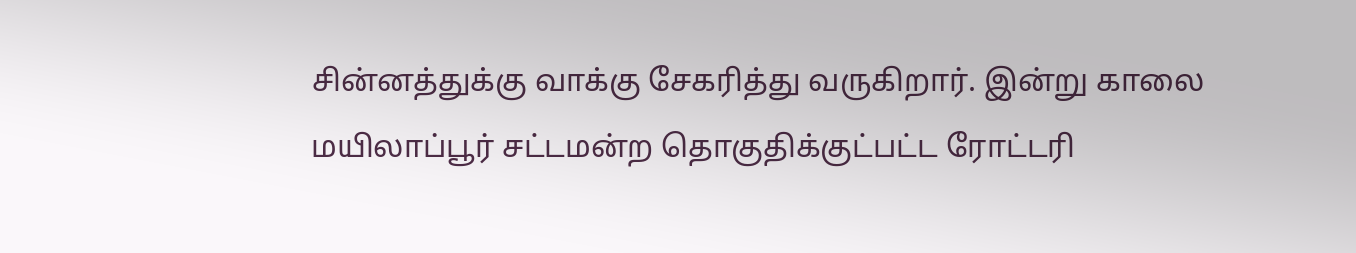சின்னத்துக்கு வாக்கு சேகரித்து வருகிறார். இன்று காலை மயிலாப்பூர் சட்டமன்ற தொகுதிக்குட்பட்ட ரோட்டரி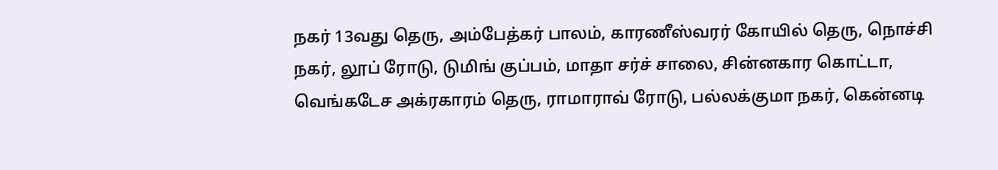நகர் 13வது தெரு, அம்பேத்கர் பாலம், காரணீஸ்வரர் கோயில் தெரு, நொச்சி நகர், லூப் ரோடு, டுமிங் குப்பம், மாதா சர்ச் சாலை, சின்னகார கொட்டா, வெங்கடேச அக்ரகாரம் தெரு, ராமாராவ் ரோடு, பல்லக்குமா நகர், கென்னடி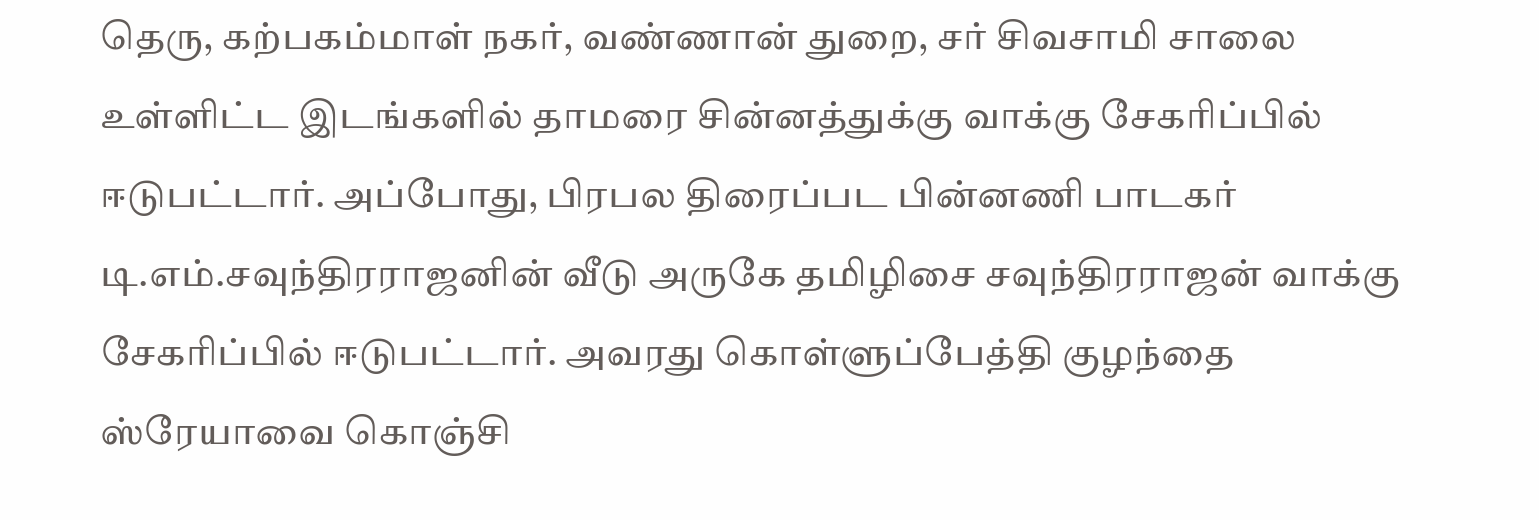தெரு, கற்பகம்மாள் நகர், வண்ணான் துறை, சர் சிவசாமி சாலை உள்ளிட்ட இடங்களில் தாமரை சின்னத்துக்கு வாக்கு சேகரிப்பில் ஈடுபட்டார். அப்போது, பிரபல திரைப்பட பின்னணி பாடகர் டி.எம்.சவுந்திரராஜனின் வீடு அருகே தமிழிசை சவுந்திரராஜன் வாக்கு சேகரிப்பில் ஈடுபட்டார். அவரது கொள்ளுப்பேத்தி குழந்தை ஸ்ரேயாவை கொஞ்சி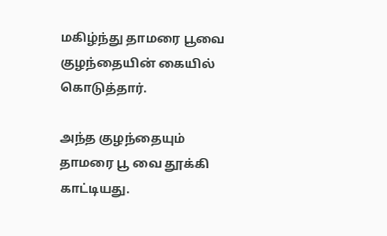மகிழ்ந்து தாமரை பூவை குழந்தையின் கையில் கொடுத்தார்.

அந்த குழந்தையும் தாமரை பூ வை தூக்கி காட்டியது.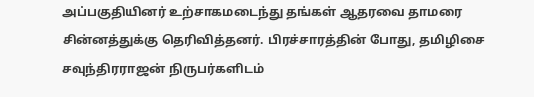அப்பகுதியினர் உற்சாகமடைந்து தங்கள் ஆதரவை தாமரை சின்னத்துக்கு தெரிவித்தனர். பிரச்சாரத்தின் போது, தமிழிசை சவுந்திரராஜன் நிருபர்களிடம்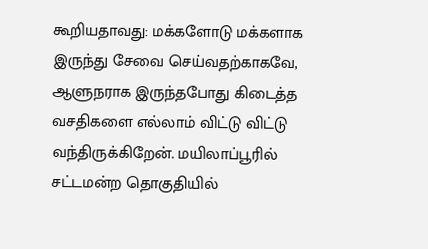கூறியதாவது: மக்களோடு மக்களாக இருந்து சேவை செய்வதற்காகவே, ஆளுநராக இருந்தபோது கிடைத்த வசதிகளை எல்லாம் விட்டு விட்டு வந்திருக்கிறேன். மயிலாப்பூரில் சட்டமன்ற தொகுதியில்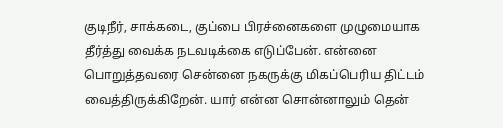குடிநீர், சாக்கடை, குப்பை பிரச்னைகளை முழுமையாக தீர்த்து வைக்க நடவடிக்கை எடுப்பேன். என்னை பொறுத்தவரை சென்னை நகருக்கு மிகப்பெரிய திட்டம் வைத்திருக்கிறேன். யார் என்ன சொன்னாலும் தென்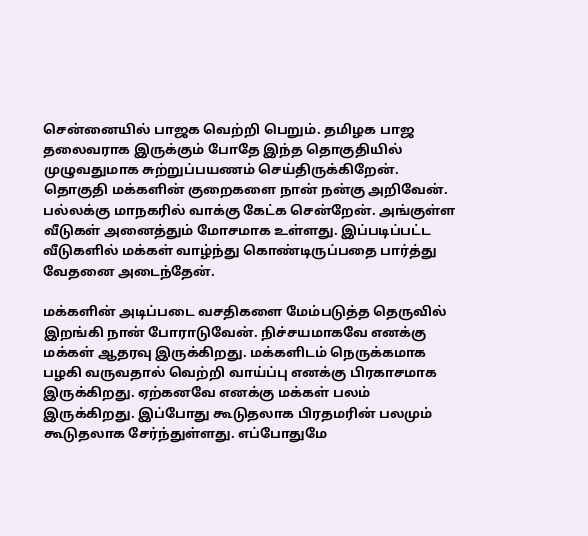சென்னையில் பாஜக வெற்றி பெறும். தமிழக பாஜ தலைவராக இருக்கும் போதே இந்த தொகுதியில் முழுவதுமாக சுற்றுப்பயணம் செய்திருக்கிறேன். தொகுதி மக்களின் குறைகளை நான் நன்கு அறிவேன். பல்லக்கு மாநகரில் வாக்கு கேட்க சென்றேன். அங்குள்ள வீடுகள் அனைத்தும் மோசமாக உள்ளது. இப்படிப்பட்ட வீடுகளில் மக்கள் வாழ்ந்து கொண்டிருப்பதை பார்த்து வேதனை அடைந்தேன்.

மக்களின் அடிப்படை வசதிகளை மேம்படுத்த தெருவில் இறங்கி நான் போராடுவேன். நிச்சயமாகவே எனக்கு மக்கள் ஆதரவு இருக்கிறது. மக்களிடம் நெருக்கமாக பழகி வருவதால் வெற்றி வாய்ப்பு எனக்கு பிரகாசமாக இருக்கிறது. ஏற்கனவே எனக்கு மக்கள் பலம் இருக்கிறது. இப்போது கூடுதலாக பிரதமரின் பலமும் கூடுதலாக சேர்ந்துள்ளது. எப்போதுமே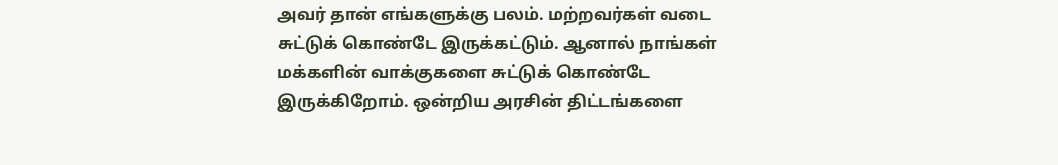அவர் தான் எங்களுக்கு பலம். மற்றவர்கள் வடை சுட்டுக் கொண்டே இருக்கட்டும். ஆனால் நாங்கள் மக்களின் வாக்குகளை சுட்டுக் கொண்டே இருக்கிறோம். ஒன்றிய அரசின் திட்டங்களை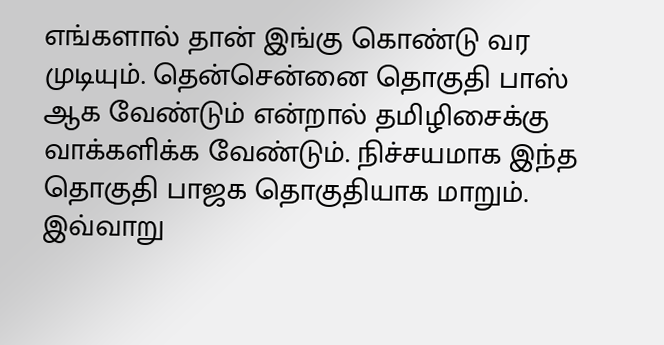எங்களால் தான் இங்கு கொண்டு வர முடியும். தென்சென்னை தொகுதி பாஸ் ஆக வேண்டும் என்றால் தமிழிசைக்கு வாக்களிக்க வேண்டும். நிச்சயமாக இந்த தொகுதி பாஜக தொகுதியாக மாறும். இவ்வாறு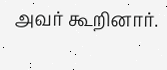அவர் கூறினார்.